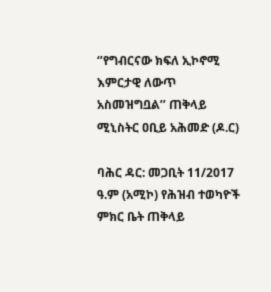‘’የግብርናው ክፍለ ኢኮኖሚ እምርታዊ ለውጥ አስመዝግቧል’’ ጠቅላይ ሚኒስትር ዐቢይ አሕመድ (ዶ.ር)

ባሕር ዳር: መጋቢት 11/2017 ዓ.ም (አሚኮ) የሕዝብ ተወካዮች ምክር ቤት ጠቅላይ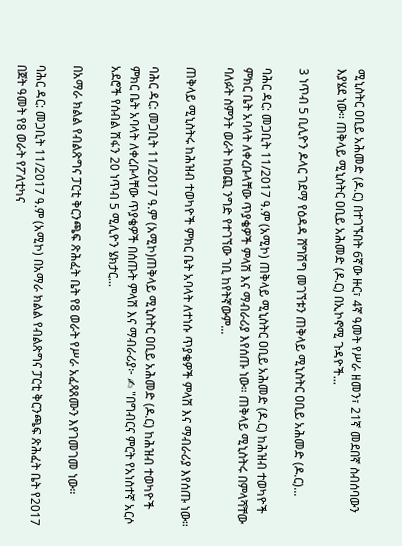ሚኒስትር ዐቢይ አሕመድ (ዶ.ር) በተገኙበት 6ኛው ዙር፣ 4ኛ ዓመት የሥራ ዘመን፣ 21ኛ መደበኛ ስብሰባውን እያሄደ ነው፡፡ ጠቅላይ ሚኒስትር ዐቢይ አሕመድ (ዶ.ር) በኢኮኖሚ ጉዳዮች...

3 ነጥብ 5 ቢሊዮን ዶላር ገደማ የዕዳዳ ሸግሽግ መገኘቱን ጠቅላይ ሚኒስትር ዐቢይ አሕመድ (ዶ.ር)...

ባሕር ዳር: መጋቢት 11/2017 ዓ.ም (አሚኮ) ጠቅላይ ሚኒስትር ዐቢይ አሕመድ (ዶ.ር) ከሕዝብ ተወካዮች ምክር ቤት አባላት ለቀረቡላቸው ጥያቄዎች ምላሽ እና ማብራሪያ እየሰጡ ነው። ጠቅላይ ሚኒስትሩ በምላሻቸው ባለፉት ስምንት ወራት ከወጪ ንግድ የተገኘው ገቢ ከየትኛውም...

ጠቅላይ ሚኒስትሩ ከሕዝብ ተወካዮች ምክር ቤት አባላት ለተነሱ ጥያቄዎች ምላሽ እና ማብራሪያ እየሰጡ ነው።

ባሕር ዳር: መጋቢት 11/2017 ዓ.ም (አሚኮ)ጠቅላይ ሚኒስትር ዐቢይ አሕመድ (ዶ.ር) ከሕዝብ ተወካዮች ምክር ቤት አባላት ለቀረቡላቸው ጥያቄዎች በሰጡት ምላሽ እና ማብራሪያ፦ ✍ "በግብርና ምርት የአነስተኛ አርሶ አደሮች የሰብል ሽፋን 20 ነጥብ 5 ሚሊዮን ሄክታር...

በአማራ ክልል የብልጽግና ፓርቲ ቅርንጫፍ ጽሕፈት ቤት የ8 ወራት የሥራ አፈጻጸሙን እየገመገመ ነው።

ባሕር ዳር: መጋቢት 11/2017 ዓ.ም (አሚኮ) በአማራ ክልል የብልጽግና ፓርቲ ቅርንጫፍ ጽሕፈት ቤት የ2017 በጀት ዓመት የ8 ወራት የፖለቲካና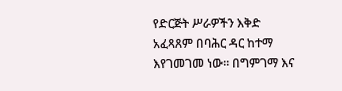የድርጅት ሥራዎችን እቅድ አፈጻጸም በባሕር ዳር ከተማ እየገመገመ ነው። በግምገማ እና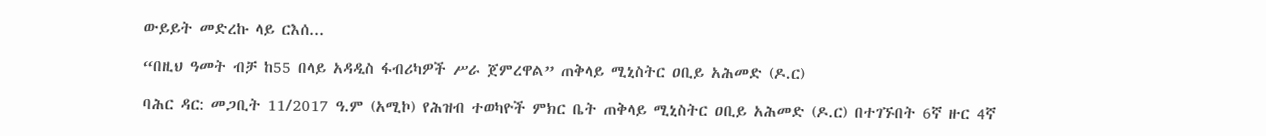ውይይት መድረኩ ላይ ርእሰ...

“በዚህ ዓመት ብቻ ከ55 በላይ አዳዲስ ፋብሪካዎች ሥራ ጀምረዋል” ጠቅላይ ሚኒስትር ዐቢይ አሕመድ (ዶ.ር)

ባሕር ዳር: መጋቢት 11/2017 ዓ.ም (አሚኮ) የሕዝብ ተወካዮች ምክር ቤት ጠቅላይ ሚኒስትር ዐቢይ አሕመድ (ዶ.ር) በተገኙበት 6ኛ ዙር 4ኛ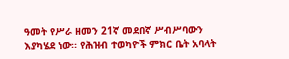ዓመት የሥራ ዘመን 21ኛ መደበኛ ሥብሥባውን እያካሄደ ነው፡፡ የሕዝብ ተወካዮች ምክር ቤት አባላት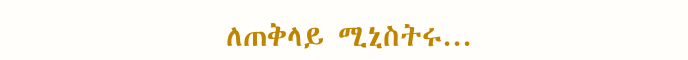ለጠቅላይ ሚኒስትሩ...